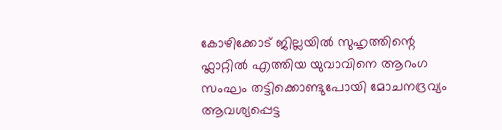കോഴിക്കോട് ജില്ലയിൽ സുഹൃത്തിന്റെ ഫ്ലാറ്റിൽ എത്തിയ യുവാവിനെ ആറംഗ സംഘം തട്ടിക്കൊണ്ടുപോയി മോചനദ്രവ്യം ആവശ്യപ്പെട്ട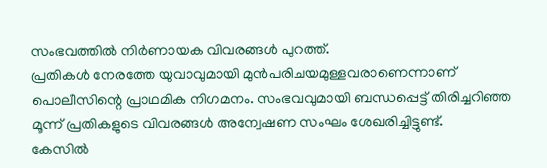സംഭവത്തിൽ നിർണായക വിവരങ്ങൾ പുറത്ത്.
പ്രതികൾ നേരത്തേ യുവാവുമായി മുൻപരിചയമുള്ളവരാണെന്നാണ് പൊലീസിന്റെ പ്രാഥമിക നിഗമനം. സംഭവവുമായി ബന്ധപ്പെട്ട് തിരിച്ചറിഞ്ഞ മൂന്ന് പ്രതികളുടെ വിവരങ്ങൾ അന്വേഷണ സംഘം ശേഖരിച്ചിട്ടുണ്ട്.
കേസിൽ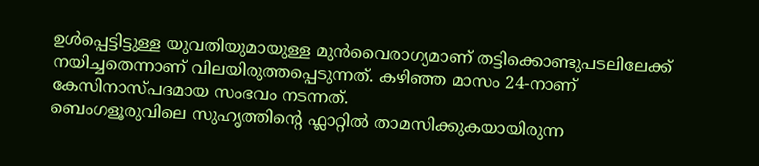ഉൾപ്പെട്ടിട്ടുള്ള യുവതിയുമായുള്ള മുൻവൈരാഗ്യമാണ് തട്ടിക്കൊണ്ടുപടലിലേക്ക് നയിച്ചതെന്നാണ് വിലയിരുത്തപ്പെടുന്നത്. കഴിഞ്ഞ മാസം 24-നാണ് കേസിനാസ്പദമായ സംഭവം നടന്നത്.
ബെംഗളൂരുവിലെ സുഹൃത്തിന്റെ ഫ്ലാറ്റിൽ താമസിക്കുകയായിരുന്ന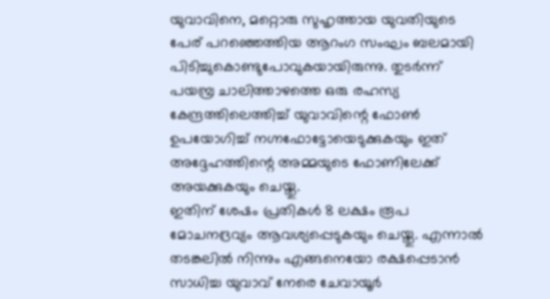യുവാവിനെ, മറ്റൊരു സുഹൃത്തായ യുവതിയുടെ പേര് പറഞ്ഞെത്തിയ ആറംഗ സംഘം ബലമായി പിടിച്ചുകൊണ്ടുപോവുകയായിരുന്നു. തുടർന്ന് പയമ്പ്ര ചാലിത്താഴത്തെ ഒരു രഹസ്യ കേന്ദ്രത്തിലെത്തിച്ച് യുവാവിന്റെ ഫോൺ ഉപയോഗിച്ച് നഗ്നഫോട്ടോയെടുക്കുകയും ഇത് അദ്ദേഹത്തിന്റെ അമ്മയുടെ ഫോണിലേക്ക് അയക്കുകയും ചെയ്തു.
ഇതിന് ശേഷം പ്രതികൾ 8 ലക്ഷം രൂപ മോചനദ്രവ്യം ആവശ്യപ്പെടുകയും ചെയ്തു. എന്നാൽ തടങ്കലിൽ നിന്നും എങ്ങനെയോ രക്ഷപ്പെടാൻ സാധിച്ച യുവാവ് നേരെ ചേവായൂർ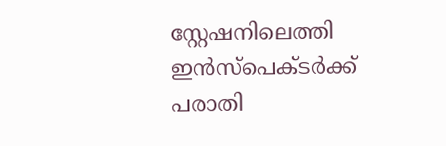സ്റ്റേഷനിലെത്തി ഇൻസ്പെക്ടർക്ക് പരാതി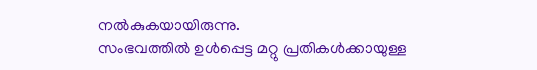നൽകുകയായിരുന്നു.
സംഭവത്തിൽ ഉൾപ്പെട്ട മറ്റു പ്രതികൾക്കായുള്ള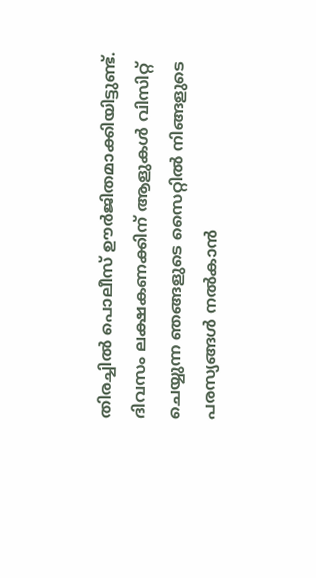തിരച്ചിൽ പൊലീസ് ഊർജിതമാക്കിയിട്ടുണ്ട്.
ദിവസം ലക്ഷകണക്കിന് ആളുകൾ വിസിറ്റ് ചെയ്യുന്ന ഞങ്ങളുടെ സൈറ്റിൽ നിങ്ങളുടെ പരസ്യങ്ങൾ നൽകാൻ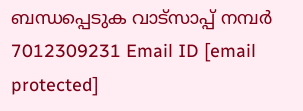ബന്ധപ്പെടുക വാട്സാപ്പ് നമ്പർ 7012309231 Email ID [email protected]